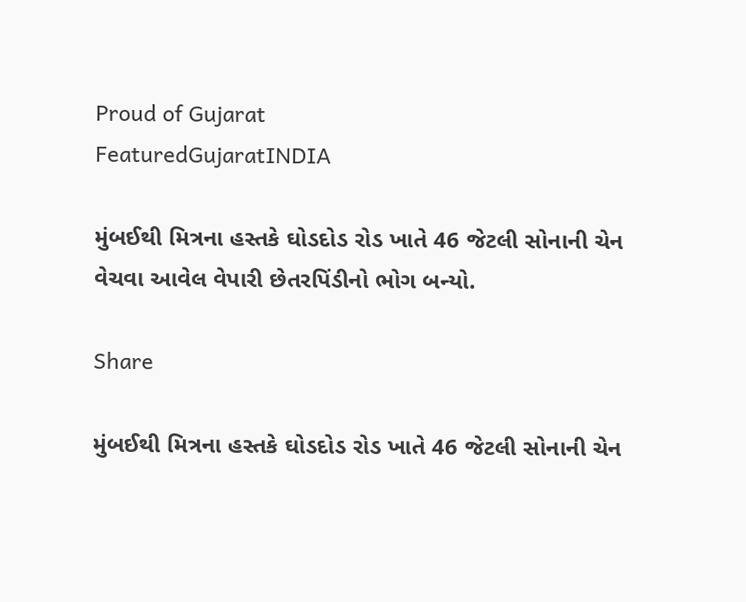Proud of Gujarat
FeaturedGujaratINDIA

મુંબઈથી મિત્રના હસ્તકે ઘોડદોડ રોડ ખાતે 46 જેટલી સોનાની ચેન વેચવા આવેલ વેપારી છેતરપિંડીનો ભોગ બન્યો.

Share

મુંબઈથી મિત્રના હસ્તકે ઘોડદોડ રોડ ખાતે 46 જેટલી સોનાની ચેન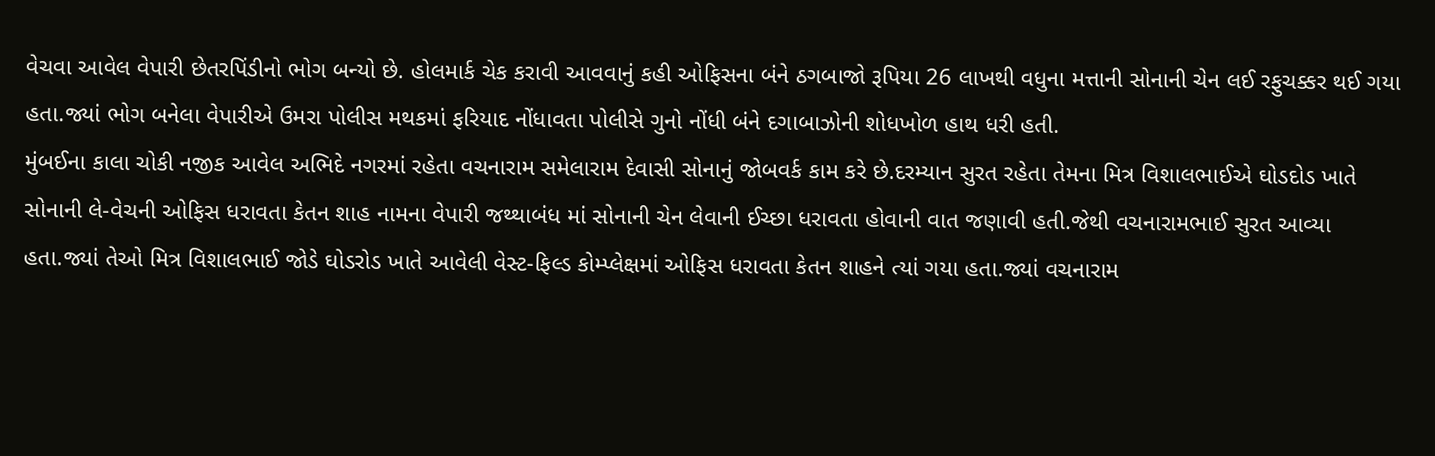વેચવા આવેલ વેપારી છેતરપિંડીનો ભોગ બન્યો છે. હોલમાર્ક ચેક કરાવી આવવાનું કહી ઓફિસના બંને ઠગબાજો રૂપિયા 26 લાખથી વધુના મત્તાની સોનાની ચેન લઈ રફુચક્કર થઈ ગયા હતા.જ્યાં ભોગ બનેલા વેપારીએ ઉમરા પોલીસ મથકમાં ફરિયાદ નોંધાવતા પોલીસે ગુનો નોંધી બંને દગાબાઝોની શોધખોળ હાથ ધરી હતી.
મુંબઈના કાલા ચોકી નજીક આવેલ અભિદે નગરમાં રહેતા વચનારામ સમેલારામ દેવાસી સોનાનું જોબવર્ક કામ કરે છે.દરમ્યાન સુરત રહેતા તેમના મિત્ર વિશાલભાઈએ ઘોડદોડ ખાતે સોનાની લે-વેચની ઓફિસ ધરાવતા કેતન શાહ નામના વેપારી જથ્થાબંધ માં સોનાની ચેન લેવાની ઈચ્છા ધરાવતા હોવાની વાત જણાવી હતી.જેથી વચનારામભાઈ સુરત આવ્યા હતા.જ્યાં તેઓ મિત્ર વિશાલભાઈ જોડે ઘોડરોડ ખાતે આવેલી વેસ્ટ-ફિલ્ડ કોમ્પ્લેક્ષમાં ઓફિસ ધરાવતા કેતન શાહને ત્યાં ગયા હતા.જ્યાં વચનારામ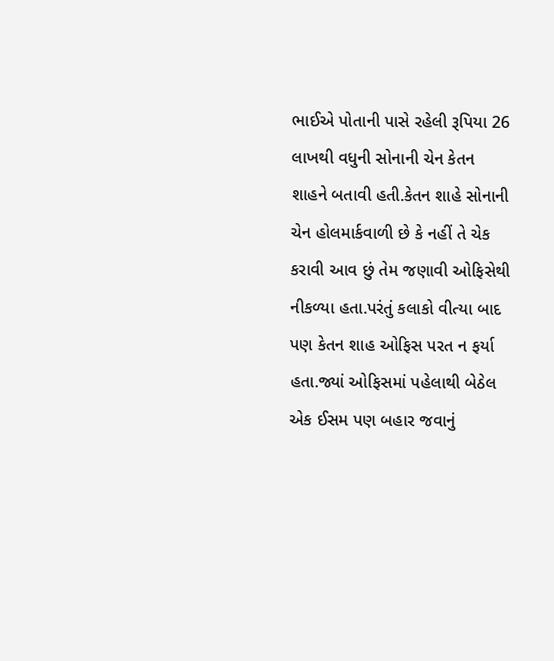ભાઈએ પોતાની પાસે રહેલી રૂપિયા 26 લાખથી વધુની સોનાની ચેન કેતન શાહને બતાવી હતી.કેતન શાહે સોનાની ચેન હોલમાર્કવાળી છે કે નહીં તે ચેક કરાવી આવ છું તેમ જણાવી ઓફિસેથી નીકળ્યા હતા.પરંતું કલાકો વીત્યા બાદ પણ કેતન શાહ ઓફિસ પરત ન ફર્યા હતા.જ્યાં ઓફિસમાં પહેલાથી બેઠેલ એક ઈસમ પણ બહાર જવાનું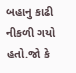બહાનુ કાઢી નીકળી ગયો હતો.જો કે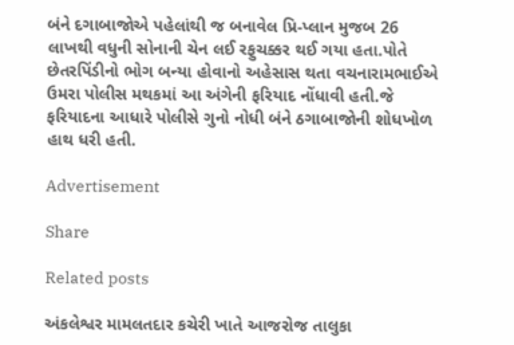બંને દગાબાજોએ પહેલાંથી જ બનાવેલ પ્રિ-પ્લાન મુજબ 26 લાખથી વધુની સોનાની ચેન લઈ રફુચક્કર થઈ ગયા હતા.પોતે છેતરપિંડીનો ભોગ બન્યા હોવાનો અહેસાસ થતા વચનારામભાઈએ ઉમરા પોલીસ મથકમાં આ અંગેની ફરિયાદ નોંધાવી હતી.જે ફરિયાદના આધારે પોલીસે ગુનો નોધી બંને ઠગાબાજોની શોધખોળ હાથ ધરી હતી.

Advertisement

Share

Related posts

અંકલેશ્વર મામલતદાર કચેરી ખાતે આજરોજ તાલુકા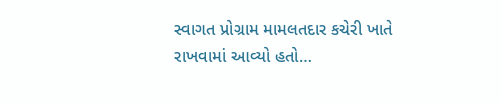સ્વાગત પ્રોગ્રામ મામલતદાર કચેરી ખાતે રાખવામાં આવ્યો હતો…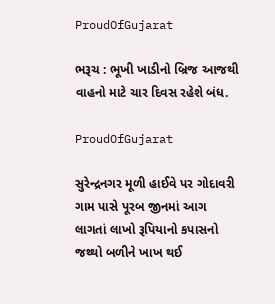ProudOfGujarat

ભરૂચ : ભૂખી ખાડીનો બ્રિજ આજથી વાહનો માટે ચાર દિવસ રહેશે બંધ.

ProudOfGujarat

સુરેન્દ્રનગર મૂળી હાઈવે પર ગોદાવરી ગામ પાસે પૂરબ જીનમાં આગ લાગતાં લાખો રૂપિયાનો કપાસનો જથ્થો બળીને ખાખ થઈ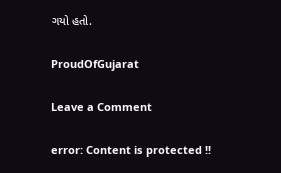ગયો હતો.

ProudOfGujarat

Leave a Comment

error: Content is protected !!